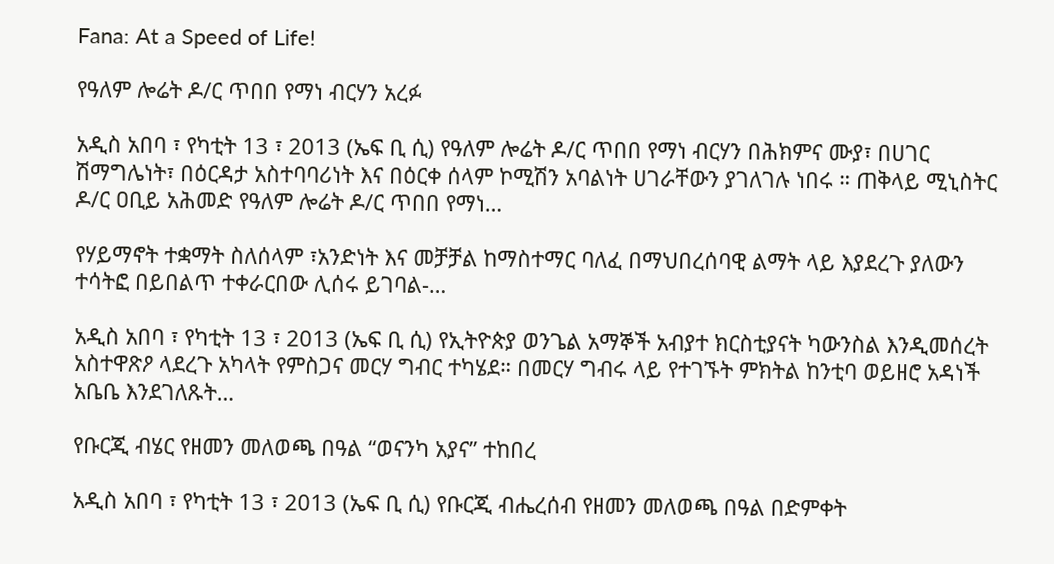Fana: At a Speed of Life!

የዓለም ሎሬት ዶ/ር ጥበበ የማነ ብርሃን አረፉ

አዲስ አበባ ፣ የካቲት 13 ፣ 2013 (ኤፍ ቢ ሲ) የዓለም ሎሬት ዶ/ር ጥበበ የማነ ብርሃን በሕክምና ሙያ፣ በሀገር ሽማግሌነት፣ በዕርዳታ አስተባባሪነት እና በዕርቀ ሰላም ኮሚሽን አባልነት ሀገራቸውን ያገለገሉ ነበሩ ። ጠቅላይ ሚኒስትር ዶ/ር ዐቢይ አሕመድ የዓለም ሎሬት ዶ/ር ጥበበ የማነ…

የሃይማኖት ተቋማት ስለሰላም ፣አንድነት እና መቻቻል ከማስተማር ባለፈ በማህበረሰባዊ ልማት ላይ እያደረጉ ያለውን ተሳትፎ በይበልጥ ተቀራርበው ሊሰሩ ይገባል-…

አዲስ አበባ ፣ የካቲት 13 ፣ 2013 (ኤፍ ቢ ሲ) የኢትዮጵያ ወንጌል አማኞች አብያተ ክርስቲያናት ካውንስል እንዲመሰረት አስተዋጽዖ ላደረጉ አካላት የምስጋና መርሃ ግብር ተካሄደ። በመርሃ ግብሩ ላይ የተገኙት ምክትል ከንቲባ ወይዘሮ አዳነች አቤቤ እንደገለጹት…

የቡርጂ ብሄር የዘመን መለወጫ በዓል “ወናንካ አያና” ተከበረ

አዲስ አበባ ፣ የካቲት 13 ፣ 2013 (ኤፍ ቢ ሲ) የቡርጂ ብሔረሰብ የዘመን መለወጫ በዓል በድምቀት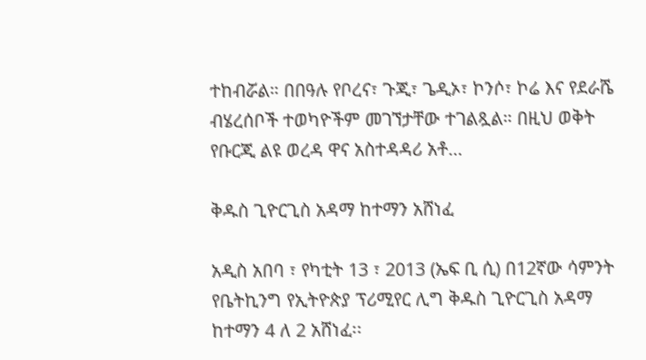ተከብሯል። በበዓሉ የቦረና፣ ጉጂ፣ ጌዲኦ፣ ኮንሶ፣ ኮሬ እና የደራሼ ብሄረሰቦች ተወካዮችም መገኘታቸው ተገልጿል። በዚህ ወቅት የቡርጂ ልዩ ወረዳ ዋና አስተዳዳሪ አቶ…

ቅዱስ ጊዮርጊስ አዳማ ከተማን አሸነፈ

አዲስ አበባ ፣ የካቲት 13 ፣ 2013 (ኤፍ ቢ ሲ) በ12ኛው ሳምንት የቤትኪንግ የኢትዮጵያ ፕሪሚየር ሊግ ቅዱስ ጊዮርጊስ አዳማ ከተማን 4 ለ 2 አሸነፈ፡፡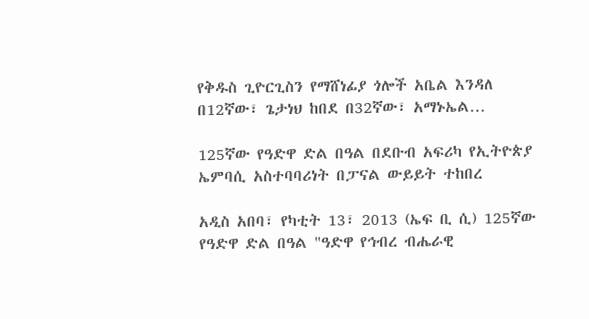የቅዱስ ጊዮርጊስን የማሸነፊያ ጎሎች አቤል እንዳለ በ12ኛው፣ ጌታነህ ከበደ በ32ኛው፣ አማኑኤል…

125ኛው የዓድዋ ድል በዓል በደቡብ አፍሪካ የኢትዮጵያ ኤምባሲ አስተባባሪነት በፓናል ውይይት ተከበረ

አዲስ አበባ፣ የካቲት 13፣ 2013 (ኤፍ ቢ ሲ) 125ኛው የዓድዋ ድል በዓል "ዓድዋ የኅብረ ብሔራዊ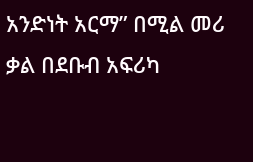አንድነት አርማ” በሚል መሪ ቃል በደቡብ አፍሪካ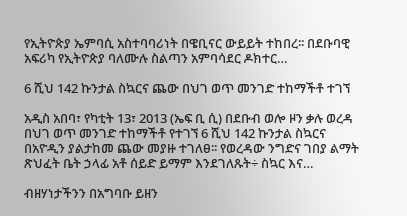የኢትዮጵያ ኤምባሲ አስተባባሪነት በዌቢናር ውይይት ተከበረ፡፡ በደቡባዊ አፍሪካ የኢትዮጵያ ባለሙሉ ስልጣን አምባሳደር ዶክተር…

6 ሺህ 142 ኩንታል ስኳርና ጨው በህገ ወጥ መንገድ ተከማችቶ ተገኘ

አዲስ አበባ፣ የካቲት 13፣ 2013 (ኤፍ ቢ ሲ) በደቡብ ወሎ ዞን ቃሉ ወረዳ በህገ ወጥ መንገድ ተከማችቶ የተገኘ 6 ሺህ 142 ኩንታል ስኳርና በአዮዲን ያልታከመ ጨው መያዙ ተገለፀ፡፡ የወረዳው ንግድና ገበያ ልማት ጽህፈት ቤት ኃላፊ አቶ ሰይድ ይማም እንደገለጹት÷ ስኳር እና…

ብዘሃነታችንን በአግባቡ ይዘን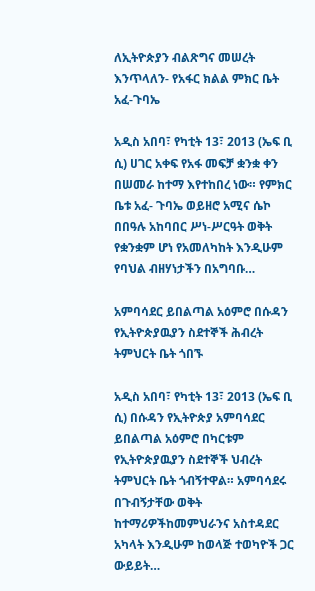ለኢትዮጵያን ብልጽግና መሠረት እንጥላለን- የአፋር ክልል ምክር ቤት አፈ-ጉባኤ

አዲስ አበባ፣ የካቲት 13፣ 2013 (ኤፍ ቢ ሲ) ሀገር አቀፍ የአፋ መፍቻ ቋንቋ ቀን በሠመራ ከተማ እየተከበረ ነው። የምክር ቤቱ አፈ- ጉባኤ ወይዘሮ አሚና ሴኮ በበዓሉ አከባበር ሥነ-ሥርዓት ወቅት የቋንቋም ሆነ የአመለካከት እንዲሁም የባህል ብዘሃነታችን በአግባቡ…

አምባሳደር ይበልጣል አዕምሮ በሱዳን የኢትዮጵያዉያን ስደተኞች ሕብረት ትምህርት ቤት ጎበኙ

አዲስ አበባ፣ የካቲት 13፣ 2013 (ኤፍ ቢ ሲ) በሱዳን የኢትዮጵያ አምባሳደር ይበልጣል አዕምሮ በካርቱም የኢትዮጵያዉያን ስደተኞች ህብረት ትምህርት ቤት ጎብኝተዋል። አምባሳደሩ በጉብኝታቸው ወቅት ከተማሪዎችከመምህራንና አስተዳደር አካላት እንዲሁም ከወላጅ ተወካዮች ጋር ውይይት…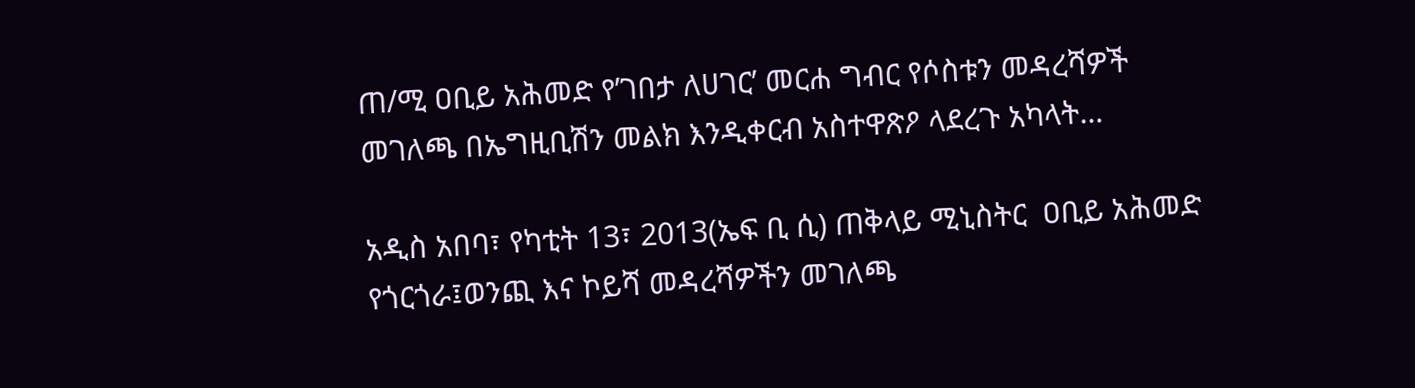ጠ/ሚ ዐቢይ አሕመድ የ’ገበታ ለሀገር’ መርሐ ግብር የሶስቱን መዳረሻዎች መገለጫ በኤግዚቢሽን መልክ እንዲቀርብ አስተዋጽዖ ላደረጉ አካላት…

አዲስ አበባ፣ የካቲት 13፣ 2013(ኤፍ ቢ ሲ) ጠቅላይ ሚኒስትር  ዐቢይ አሕመድ የጎርጎራ፤ወንጪ እና ኮይሻ መዳረሻዎችን መገለጫ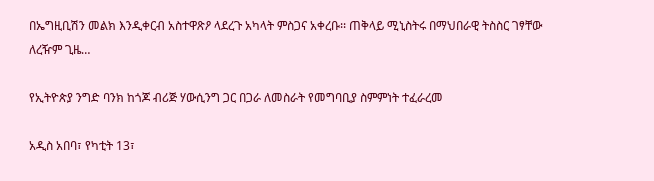በኤግዚቢሽን መልክ እንዲቀርብ አስተዋጽዖ ላደረጉ አካላት ምስጋና አቀረቡ፡፡ ጠቅላይ ሚኒስትሩ በማህበራዊ ትስስር ገፃቸው ለረዥም ጊዜ…

የኢትዮጵያ ንግድ ባንክ ከጎጆ ብሪጅ ሃውሲንግ ጋር በጋራ ለመስራት የመግባቢያ ስምምነት ተፈራረመ

አዲስ አበባ፣ የካቲት 13፣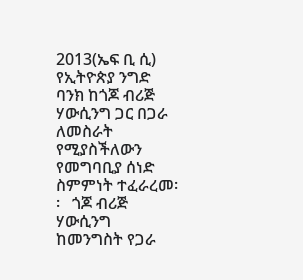2013(ኤፍ ቢ ሲ) የኢትዮጵያ ንግድ ባንክ ከጎጆ ብሪጅ ሃውሲንግ ጋር በጋራ ለመስራት የሚያስችለውን የመግባቢያ ሰነድ ስምምነት ተፈራረመ፡፡   ጎጆ ብሪጅ ሃውሲንግ ከመንግስት የጋራ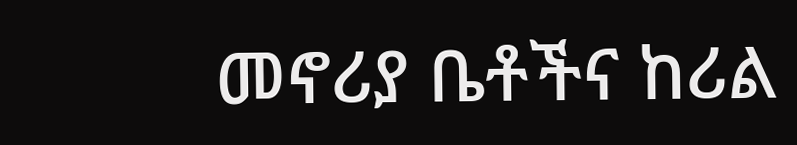መኖሪያ ቤቶችና ከሪል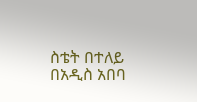ስቴት በተለይ በአዲስ አበባ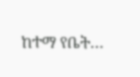ከተማ የቤት…